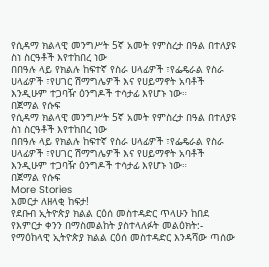የሲዳማ ክልላዊ መንግሥት 5ኛ አመት የምስረታ በዓል በተለያዩ ስነ ስርዓቶች እየተከበረ ነው
በበዓሉ ላይ የክልሉ ከፍተኛ የስራ ሀላፊዎች ፣የፌዴራል የስራ ሀላፊዎች ፣የሀገር ሽማግሌዎች እና የሀይማኖት አባቶች እንዲሁም ተጋባዥ ዕንግዶች ተሳታፊ እየሆኑ ነው።
በጀማል የሱፍ
የሲዳማ ክልላዊ መንግሥት 5ኛ አመት የምስረታ በዓል በተለያዩ ስነ ስርዓቶች እየተከበረ ነው
በበዓሉ ላይ የክልሉ ከፍተኛ የስራ ሀላፊዎች ፣የፌዴራል የስራ ሀላፊዎች ፣የሀገር ሽማግሌዎች እና የሀይማኖት አባቶች እንዲሁም ተጋባዥ ዕንግዶች ተሳታፊ እየሆኑ ነው።
በጀማል የሱፍ
More Stories
እመርታ ለዘላቂ ከፍታ!
የደቡብ ኢትዮጵያ ክልል ርዕሰ መስተዳድር ጥላሁን ከበደ የእምርታ ቀንን በማስመልከት ያስተላለፉት መልዕክት:-
የማዕከላዊ ኢትዮጵያ ክልል ርዕሰ መስተዳድር እንዳሻው ጣሰው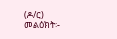(ዶ/ር) መልዕክት፡-